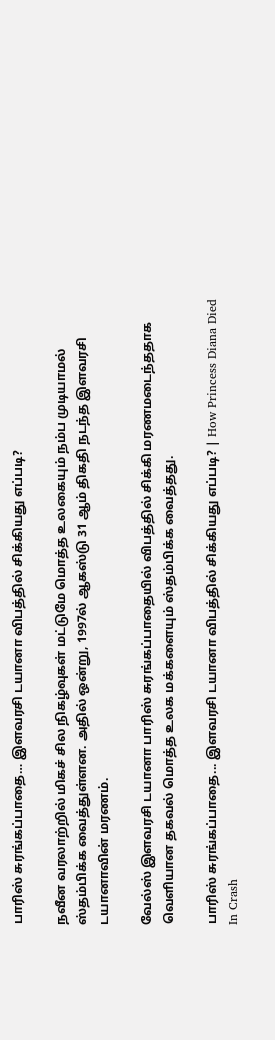பாரிஸ் சுரங்கப்பாதை… இளவரசி டயானா விபத்தில் சிக்கியது எப்படி?

நவீன வரலாற்றில் மிகச் சில நிகழ்வுகள் மட்டுமே மொத்த உலகையும் நம்ப முடியாமல் ஸ்தம்பிக்க வைத்துள்ளன. அதில் ஒன்று, 1997ல் ஆகஸ்டு 31 ஆம் திகதி நடந்த இளவரசி டயானாவின் மரணம்.

வேல்ஸ் இளவரசி டயானா பாரிஸ் சுரங்கப்பாதையில் விபத்தில் சிக்கி மரணமடைந்ததாக வெளியான தகவல் மொத்த உலக மக்களையும் ஸ்தம்பிக்க வைத்தது.

பாரிஸ் சுரங்கப்பாதை... இளவரசி டயானா விபத்தில் சிக்கியது எப்படி? | How Princess Diana Died In Crash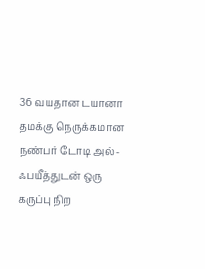36 வயதான டயானா தமக்கு நெருக்கமான நண்பர் டோடி அல்-ஃபயீத்துடன் ஒரு கருப்பு நிற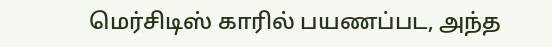மெர்சிடிஸ் காரில் பயணப்பட, அந்த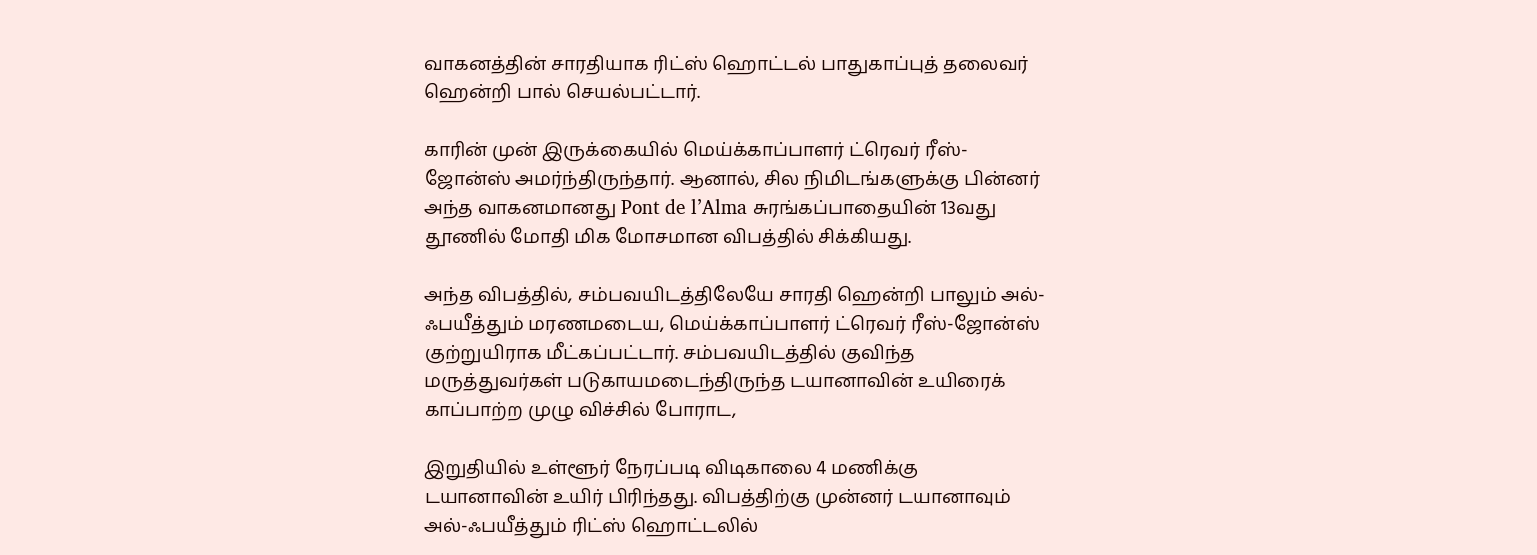வாகனத்தின் சாரதியாக ரிட்ஸ் ஹொட்டல் பாதுகாப்புத் தலைவர் ஹென்றி பால் செயல்பட்டார்.

காரின் முன் இருக்கையில் மெய்க்காப்பாளர் ட்ரெவர் ரீஸ்-ஜோன்ஸ் அமர்ந்திருந்தார். ஆனால், சில நிமிடங்களுக்கு பின்னர் அந்த வாகனமானது Pont de l’Alma சுரங்கப்பாதையின் 13வது தூணில் மோதி மிக மோசமான விபத்தில் சிக்கியது.

அந்த விபத்தில், சம்பவயிடத்திலேயே சாரதி ஹென்றி பாலும் அல்-ஃபயீத்தும் மரணமடைய, மெய்க்காப்பாளர் ட்ரெவர் ரீஸ்-ஜோன்ஸ் குற்றுயிராக மீட்கப்பட்டார். சம்பவயிடத்தில் குவிந்த மருத்துவர்கள் படுகாயமடைந்திருந்த டயானாவின் உயிரைக் காப்பாற்ற முழு விச்சில் போராட,

இறுதியில் உள்ளூர் நேரப்படி விடிகாலை 4 மணிக்கு டயானாவின் உயிர் பிரிந்தது. விபத்திற்கு முன்னர் டயானாவும் அல்-ஃபயீத்தும் ரிட்ஸ் ஹொட்டலில்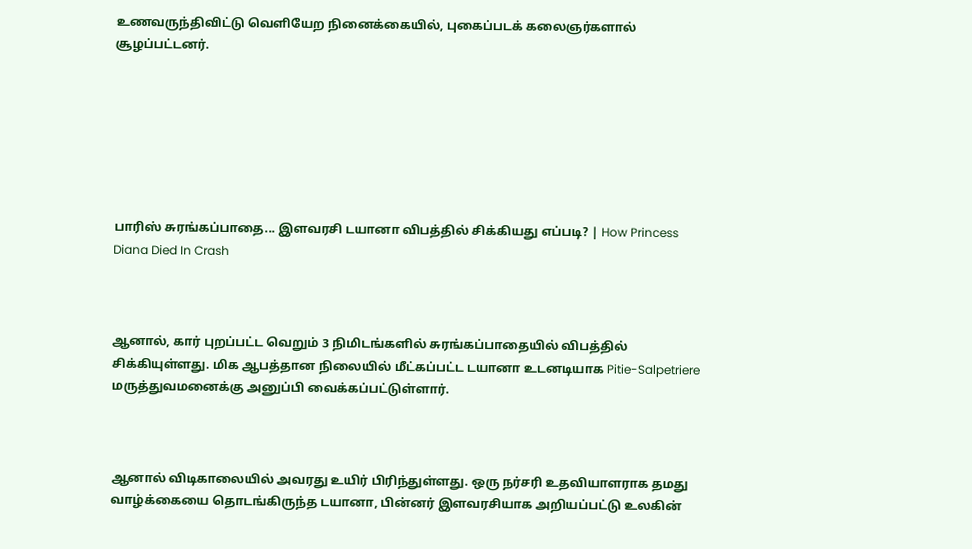உணவருந்திவிட்டு வெளியேற நினைக்கையில், புகைப்படக் கலைஞர்களால் சூழப்பட்டனர்.







பாரிஸ் சுரங்கப்பாதை... இளவரசி டயானா விபத்தில் சிக்கியது எப்படி? | How Princess Diana Died In Crash



ஆனால், கார் புறப்பட்ட வெறும் 3 நிமிடங்களில் சுரங்கப்பாதையில் விபத்தில் சிக்கியுள்ளது. மிக ஆபத்தான நிலையில் மீட்கப்பட்ட டயானா உடனடியாக Pitie-Salpetriere மருத்துவமனைக்கு அனுப்பி வைக்கப்பட்டுள்ளார்.



ஆனால் விடிகாலையில் அவரது உயிர் பிரிந்துள்ளது. ஒரு நர்சரி உதவியாளராக தமது வாழ்க்கையை தொடங்கிருந்த டயானா, பின்னர் இளவரசியாக அறியப்பட்டு உலகின்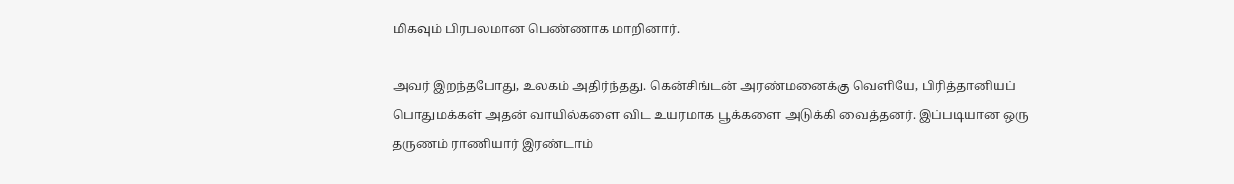மிகவும் பிரபலமான பெண்ணாக மாறினார்.

அவர் இறந்தபோது, உலகம் அதிர்ந்தது. கென்சிங்டன் அரண்மனைக்கு வெளியே, பிரித்தானியப் பொதுமக்கள் அதன் வாயில்களை விட உயரமாக பூக்களை அடுக்கி வைத்தனர். இப்படியான ஒரு தருணம் ராணியார் இரண்டாம்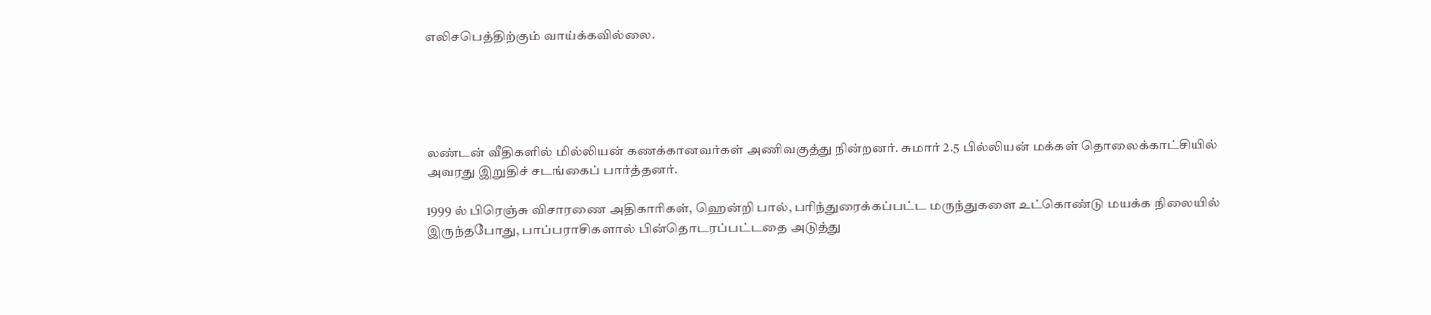எலிசபெத்திற்கும் வாய்க்கவில்லை.





லண்டன் வீதிகளில் மில்லியன் கணக்கானவர்கள் அணிவகுத்து நின்றனர். சுமார் 2.5 பில்லியன் மக்கள் தொலைக்காட்சியில் அவரது இறுதிச் சடங்கைப் பார்த்தனர்.

1999 ல் பிரெஞ்சு விசாரணை அதிகாரிகள், ஹென்றி பால், பரிந்துரைக்கப்பட்ட மருந்துகளை உட்கொண்டு மயக்க நிலையில் இருந்தபோது, பாப்பராசிகளால் பின்தொடரப்பட்டதை அடுத்து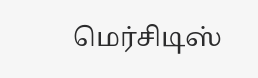மெர்சிடிஸ்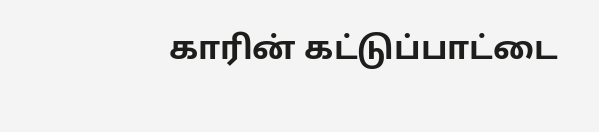காரின் கட்டுப்பாட்டை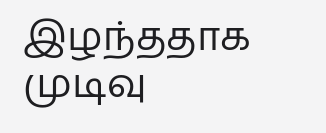இழந்ததாக முடிவு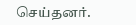செய்தனர்.